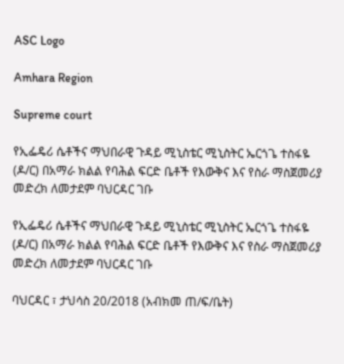ASC Logo

Amhara Region

Supreme court

የኢፌዴሪ ሴቶችና ማህበራዊ ጉዳይ ሚኒስቴር ሚኒስትር ኤርጎጌ ተስፋዬ (ዶ/ር) በአማራ ክልል የባሕል ፍርድ ቤቶች የእውቅና እና የስራ ማስጀመሪያ መድረክ ለመታደም ባህርዳር ገቡ

የኢፌዴሪ ሴቶችና ማህበራዊ ጉዳይ ሚኒስቴር ሚኒስትር ኤርጎጌ ተስፋዬ (ዶ/ር) በአማራ ክልል የባሕል ፍርድ ቤቶች የእውቅና እና የስራ ማስጀመሪያ መድረክ ለመታደም ባህርዳር ገቡ

ባህርዳር ፣ ታህሳስ 20/2018 (አብክመ ጠ/ፍ/ቤት)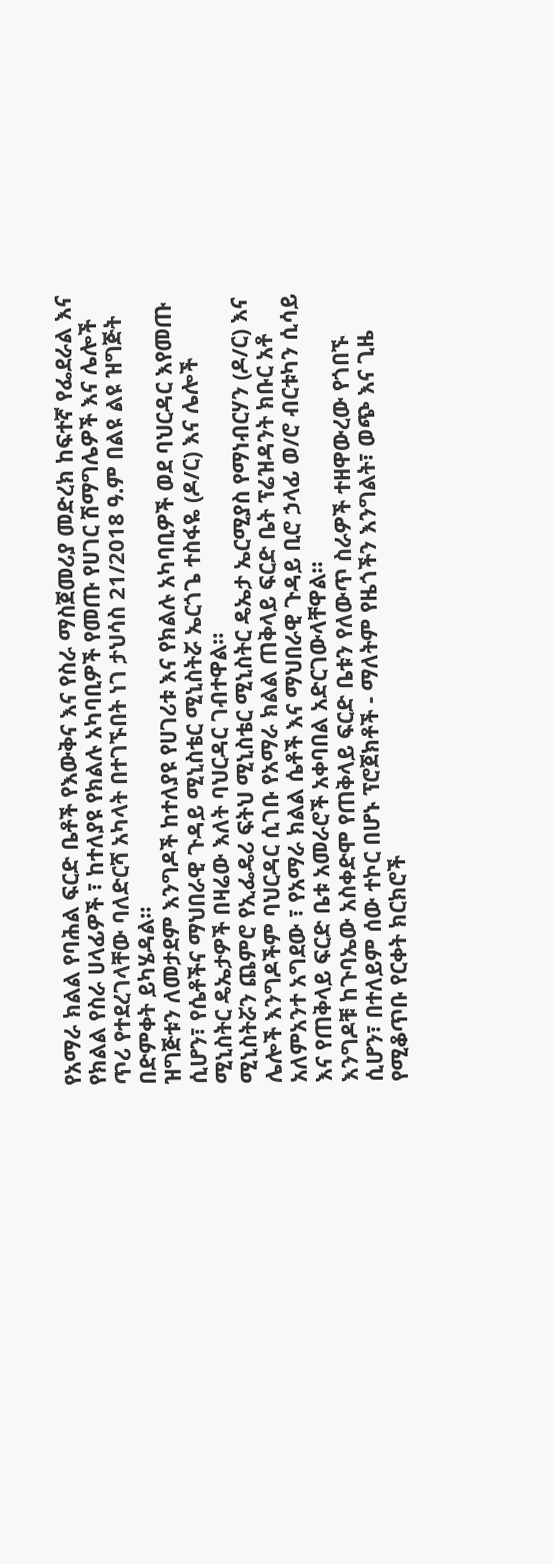የአማራ ክልል የባሕል ፍርድ ቤቶች የእውቅና እና የስራ ማስጀመሪያ መድረክ ከፍተኛ የፌደራል እና የክልል የስራ ሀላፊዎች ፣ ከተለያዩ የክልሉ አካባቢዎች የመጡ የሀገር ሽማግሌዎች እና ሌሎች ጥሪ የተደረገላቸው ባለድርሻ አካላት በተገኙበት ነገ ታህሳስ 21/2018 ዓ.ም በልዩ ልዩ ዝግጅት በድምቀት ይካሄዳል።
ዝግጅቱን ለመታደም እንግዶች ከተለያዩ የሀገሪቱ እና የክልሉ አካባቢዎች ወደ ባህርዳር እየመጡ ሲሆን፣ የሴቶችና ማህበራዊ ጉዳይ ሚኒስቴር ሚኒስትሯ ኤርጎጌ ተስፋዬ (ዶ/ር) እና ሌሎች ሚኒስትር ዴኤታዎች በዛሬው እለት ባህርዳር ገብተዋል።
ሚኒስትሯን ጨምሮ የኢፌዴሪ ፍትህ ሚኒስቴር ሚኒስትር ዴኤታ ኤርሚያስ የማነብርሃን (ዶ/ር) እና ሌሎች እንግዶችም ባህርዳር ሲገቡ የአማራ ክልል ጠቅላይ ፍርድ ቤት ፕሬዝዳንት ክቡር አቶ አለምአንተ አግደው ፣ የአማራ ክልል ሴቶች እና ማህበራዊ ጉዳይ ቢሮ ኃላፊ ወ/ሮ ብርቱካን ሲሳይ እና የጠቅላይ ፍርድ ቤቱ አመራሮች አቀባበል አድርገውላቸዋል።
እንግዶቹ ከጉባኤው አስቀድሞ የጠቅላይ ፍርድ ቤቱን የለውጥ ስራዎች ተዘዋውረው የጎበኙ ሲሆን፣ በተለይም ሰው ተኮር በሆኑ ፕሮጀክቶች - ማለትም የዜጎችን እንግልት፣ ወጭ እና ጊዜ የሚቆጥቡ የርቀት ክርክሮች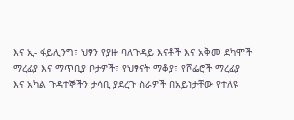እና ኢ- ፋይሊንግ፣ ህፃን የያዙ ባለጉዳይ እናቶች እና አቅመ ደካሞች ማረፊያ እና ማጥቢያ ቦታዎች፣ የህፃናት ማቆያ፣ የሾፌሮች ማረፊያ እና አካል ጉዳተኞችን ታሳቢ ያደረጉ ስራዎች በአይነታቸው የተለዩ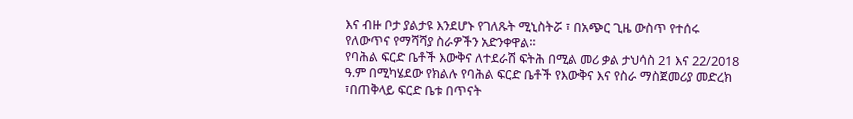እና ብዙ ቦታ ያልታዩ እንደሆኑ የገለጹት ሚኒስትሯ ፣ በአጭር ጊዜ ውስጥ የተሰሩ የለውጥና የማሻሻያ ስራዎችን አድንቀዋል።
የባሕል ፍርድ ቤቶች እውቅና ለተደራሽ ፍትሕ በሚል መሪ ቃል ታህሳስ 21 እና 22/2018 ዓ.ም በሚካሄደው የክልሉ የባሕል ፍርድ ቤቶች የእውቅና እና የስራ ማስጀመሪያ መድረክ ፣በጠቅላይ ፍርድ ቤቱ በጥናት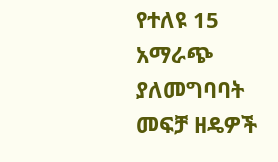የተለዩ 15 አማራጭ ያለመግባባት መፍቻ ዘዴዎች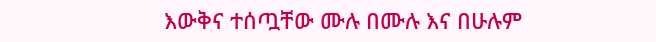እውቅና ተሰጧቸው ሙሉ በሙሉ እና በሁሉም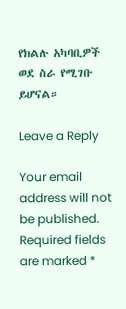የክልሉ አካባቢዎች ወደ ስራ የሚገቡ ይሆናል።

Leave a Reply

Your email address will not be published. Required fields are marked *